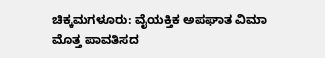ಚಿಕ್ಕಮಗಳೂರು: ವೈಯಕ್ತಿಕ ಅಪಘಾತ ವಿಮಾ ಮೊತ್ತ ಪಾವತಿಸದ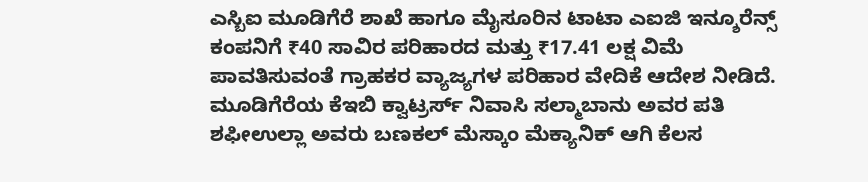ಎಸ್ಬಿಐ ಮೂಡಿಗೆರೆ ಶಾಖೆ ಹಾಗೂ ಮೈಸೂರಿನ ಟಾಟಾ ಎಐಜಿ ಇನ್ಶೂರೆನ್ಸ್ ಕಂಪನಿಗೆ ₹40 ಸಾವಿರ ಪರಿಹಾರದ ಮತ್ತು ₹17.41 ಲಕ್ಷ ವಿಮೆ ಪಾವತಿಸುವಂತೆ ಗ್ರಾಹಕರ ವ್ಯಾಜ್ಯಗಳ ಪರಿಹಾರ ವೇದಿಕೆ ಆದೇಶ ನೀಡಿದೆ.
ಮೂಡಿಗೆರೆಯ ಕೆಇಬಿ ಕ್ವಾಟ್ರರ್ಸ್ ನಿವಾಸಿ ಸಲ್ಮಾಬಾನು ಅವರ ಪತಿ ಶಫೀಉಲ್ಲಾ ಅವರು ಬಣಕಲ್ ಮೆಸ್ಕಾಂ ಮೆಕ್ಯಾನಿಕ್ ಆಗಿ ಕೆಲಸ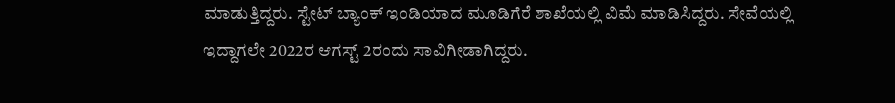ಮಾಡುತ್ತಿದ್ದರು. ಸ್ಟೇಟ್ ಬ್ಯಾಂಕ್ ಇಂಡಿಯಾದ ಮೂಡಿಗೆರೆ ಶಾಖೆಯಲ್ಲಿ ವಿಮೆ ಮಾಡಿಸಿದ್ದರು. ಸೇವೆಯಲ್ಲಿ ಇದ್ದಾಗಲೇ 2022ರ ಆಗಸ್ಟ್ 2ರಂದು ಸಾವಿಗೀಡಾಗಿದ್ದರು.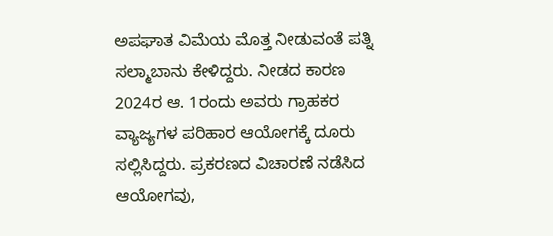ಅಪಘಾತ ವಿಮೆಯ ಮೊತ್ತ ನೀಡುವಂತೆ ಪತ್ನಿ ಸಲ್ಮಾಬಾನು ಕೇಳಿದ್ದರು. ನೀಡದ ಕಾರಣ 2024ರ ಆ. 1ರಂದು ಅವರು ಗ್ರಾಹಕರ ವ್ಯಾಜ್ಯಗಳ ಪರಿಹಾರ ಆಯೋಗಕ್ಕೆ ದೂರು ಸಲ್ಲಿಸಿದ್ದರು. ಪ್ರಕರಣದ ವಿಚಾರಣೆ ನಡೆಸಿದ ಆಯೋಗವು,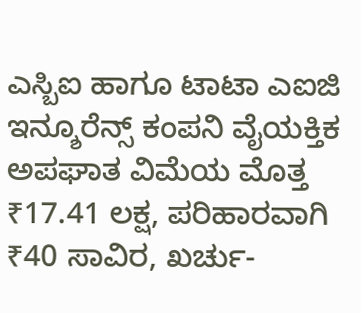ಎಸ್ಬಿಐ ಹಾಗೂ ಟಾಟಾ ಎಐಜಿ ಇನ್ಶೂರೆನ್ಸ್ ಕಂಪನಿ ವೈಯಕ್ತಿಕ ಅಪಘಾತ ವಿಮೆಯ ಮೊತ್ತ ₹17.41 ಲಕ್ಷ, ಪರಿಹಾರವಾಗಿ ₹40 ಸಾವಿರ, ಖರ್ಚು-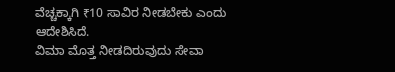ವೆಚ್ಚಕ್ಕಾಗಿ ₹10 ಸಾವಿರ ನೀಡಬೇಕು ಎಂದು ಆದೇಶಿಸಿದೆ.
ವಿಮಾ ಮೊತ್ತ ನೀಡದಿರುವುದು ಸೇವಾ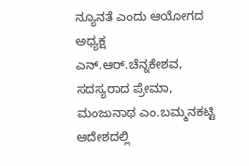ನ್ಯೂನತೆ ಎಂದು ಆಯೋಗದ ಅಧ್ಯಕ್ಷ ಎನ್.ಆರ್.ಚೆನ್ನಕೇಶವ, ಸದಸ್ಯರಾದ ಪ್ರೇಮಾ, ಮಂಜುನಾಥ ಎಂ.ಬಮ್ಮನಕಟ್ಟಿ ಆದೇಶದಲ್ಲಿ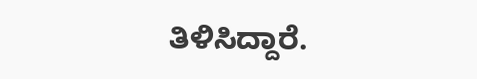ತಿಳಿಸಿದ್ದಾರೆ.